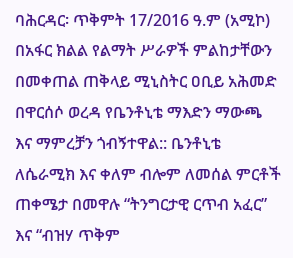ባሕርዳር፡ ጥቅምት 17/2016 ዓ.ም (አሚኮ) በአፋር ክልል የልማት ሥራዎች ምልከታቸውን በመቀጠል ጠቅላይ ሚኒስትር ዐቢይ አሕመድ በዋርሰሶ ወረዳ የቤንቶኒቴ ማእድን ማውጫ እና ማምረቻን ጎብኝተዋል:: ቤንቶኒቴ ለሴራሚክ እና ቀለም ብሎም ለመሰል ምርቶች ጠቀሜታ በመዋሉ “ትንግርታዊ ርጥብ አፈር” እና “ብዝሃ ጥቅም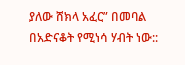ያለው ሸክላ አፈር” በመባል በአድናቆት የሚነሳ ሃብት ነው::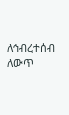ለኅብረተሰብ ለውጥ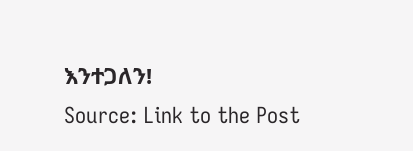እንተጋለን!
Source: Link to the Post